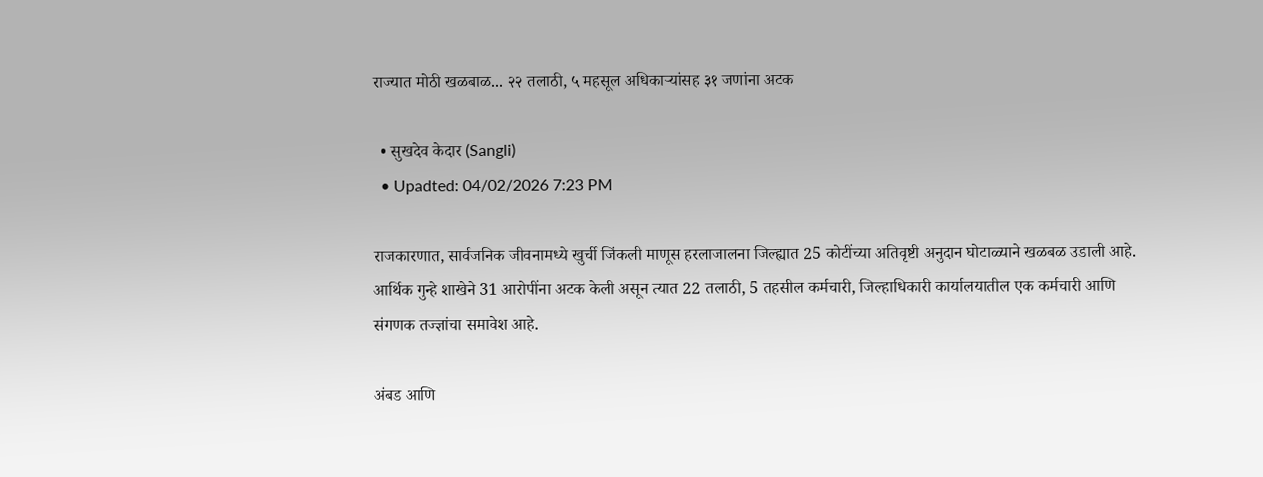राज्यात मोठी खळबाळ... २२ तलाठी, ५ महसूल अधिकाऱ्यांसह ३१ जणांना अटक

  • सुखदेव केदार (Sangli)
  • Upadted: 04/02/2026 7:23 PM

राजकारणात, सार्वजनिक जीवनामध्ये खुर्ची जिंकली माणूस हरलाजालना जिल्ह्यात 25 कोटींच्या अतिवृष्टी अनुदान घोटाळ्याने खळबळ उडाली आहे. आर्थिक गुन्हे शाखेने 31 आरोपींना अटक केली असून त्यात 22 तलाठी, 5 तहसील कर्मचारी, जिल्हाधिकारी कार्यालयातील एक कर्मचारी आणि संगणक तज्ज्ञांचा समावेश आहे.

अंबड आणि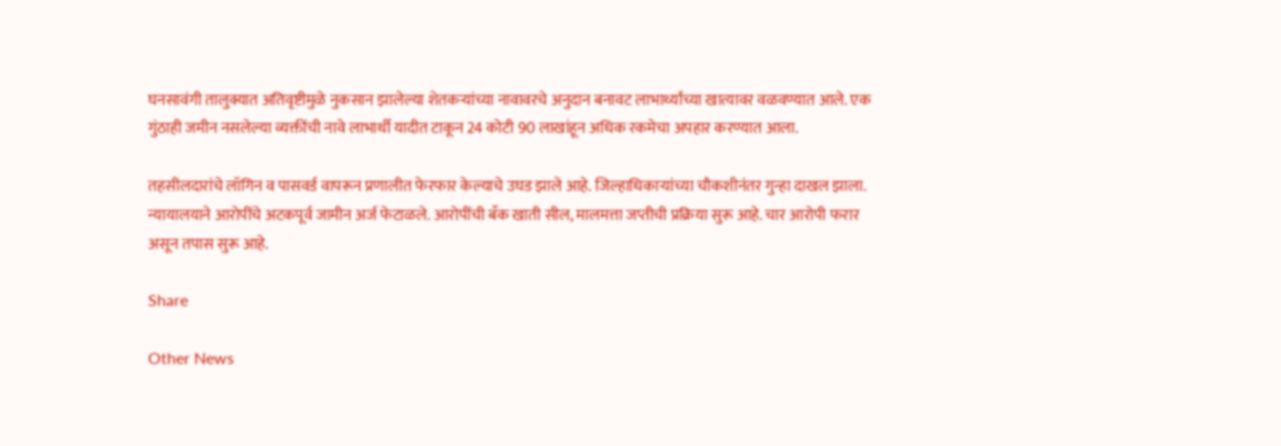घनसावंगी तालुक्यात अतिवृष्टीमुळे नुकसान झालेल्या शेतकऱ्यांच्या नावावरचे अनुदान बनावट लाभार्थ्यांच्या खात्यावर वळवण्यात आले. एक गुंठाही जमीन नसलेल्या व्यक्तींची नावे लाभार्थी यादीत टाकून 24 कोटी 90 लाखांहून अधिक रकमेचा अपहार करण्यात आला.

तहसीलदारांचे लॉगिन व पासवर्ड वापरून प्रणालीत फेरफार केल्याचे उघड झाले आहे. जिल्हाधिकाऱ्यांच्या चौकशीनंतर गुन्हा दाखल झाला. न्यायालयाने आरोपींचे अटकपूर्व जामीन अर्ज फेटाळले. आरोपींची बँक खाती सील, मालमत्ता जप्तीची प्रक्रिया सुरू आहे. चार आरोपी फरार असून तपास सुरू आहे.

Share

Other News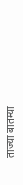ताज्या बातम्या